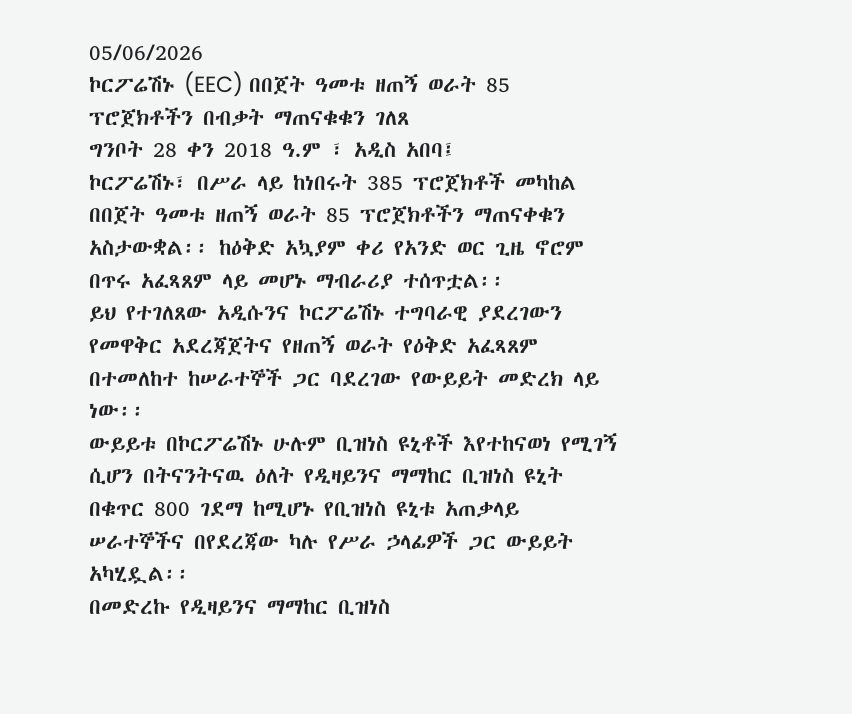05/06/2026
ኮርፖሬሽኑ (EEC) በበጀት ዓመቱ ዘጠኝ ወራት 85 ፕሮጀክቶችን በብቃት ማጠናቁቁን ገለጸ
ግንቦት 28 ቀን 2018 ዓ.ም ፣ አዲስ አበባ፤
ኮርፖሬሽኑ፣ በሥራ ላይ ከነበሩት 385 ፕሮጀክቶች መካከል በበጀት ዓመቱ ዘጠኝ ወራት 85 ፕሮጀክቶችን ማጠናቀቁን አስታውቋል፡፡ ከዕቅድ አኳያም ቀሪ የአንድ ወር ጊዜ ኖሮም በጥሩ አፈጻጸም ላይ መሆኑ ማብራሪያ ተሰጥቷል፡፡
ይህ የተገለጸው አዲሱንና ኮርፖሬሽኑ ተግባራዊ ያደረገውን የመዋቅር አደረጃጀትና የዘጠኝ ወራት የዕቅድ አፈጻጸም በተመለከተ ከሠራተኞች ጋር ባደረገው የውይይት መድረክ ላይ ነው፡፡
ውይይቱ በኮርፖሬሽኑ ሁሉም ቢዝነስ ዩኒቶች እየተከናወነ የሚገኝ ሲሆን በትናንትናዉ ዕለት የዲዛይንና ማማከር ቢዝነስ ዩኒት በቁጥር 800 ገደማ ከሚሆኑ የቢዝነስ ዩኒቱ አጠቃላይ ሠራተኞችና በየደረጃው ካሉ የሥራ ኃላፊዎች ጋር ውይይት አካሂዷል፡፡
በመድረኩ የዲዛይንና ማማከር ቢዝነስ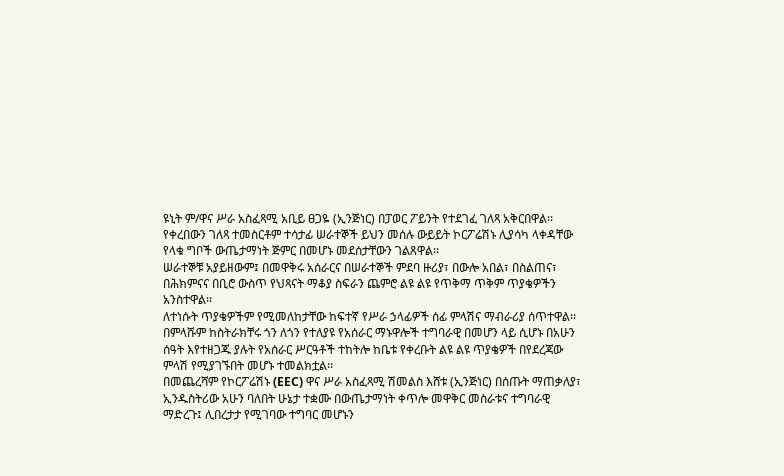ዩኒት ም/ዋና ሥራ አስፈጻሚ አቢይ ፀጋዬ (ኢንጅነር) በፓወር ፖይንት የተደገፈ ገለጻ አቅርበዋል፡፡
የቀረበውን ገለጻ ተመስርቶም ተሳታፊ ሠራተኞች ይህን መሰሉ ውይይት ኮርፖሬሽኑ ሊያሳካ ላቀዳቸው የላቁ ግቦች ውጤታማነት ጅምር በመሆኑ መደሰታቸውን ገልጸዋል፡፡
ሠራተኞቹ አያይዘውም፤ በመዋቅሩ አሰራርና በሠራተኞች ምደባ ዙሪያ፣ በውሎ አበል፣ በስልጠና፣ በሕክምናና በቢሮ ውስጥ የህጻናት ማቆያ ስፍራን ጨምሮ ልዩ ልዩ የጥቅማ ጥቅም ጥያቄዎችን አንስተዋል፡፡
ለተነሱት ጥያቄዎችም የሚመለከታቸው ከፍተኛ የሥራ ኃላፊዎች ሰፊ ምላሽና ማብራሪያ ሰጥተዋል፡፡
በምላሹም ከስትራክቸሩ ጎን ለጎን የተለያዩ የአሰራር ማኑዋሎች ተግባራዊ በመሆን ላይ ሲሆኑ በአሁን ሰዓት እየተዘጋጁ ያሉት የአሰራር ሥርዓቶች ተከትሎ ከቤቱ የቀረቡት ልዩ ልዩ ጥያቄዎች በየደረጃው ምላሽ የሚያገኙበት መሆኑ ተመልክቷል፡፡
በመጨረሻም የኮርፖሬሽኑ (EEC) ዋና ሥራ አስፈጻሚ ሽመልስ እሸቱ (ኢንጅነር) በሰጡት ማጠቃለያ፣ ኢንዱስትሪው አሁን ባለበት ሁኔታ ተቋሙ በውጤታማነት ቀጥሎ መዋቅር መስራቱና ተግባራዊ ማድረጉ፤ ሊበረታታ የሚገባው ተግባር መሆኑን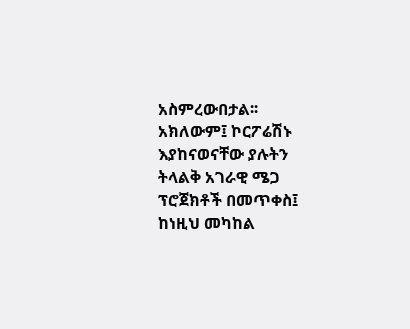አስምረውበታል፡፡
አክለውም፤ ኮርፖሬሽኑ እያከናወናቸው ያሉትን ትላልቅ አገራዊ ሜጋ ፕሮጀክቶች በመጥቀስ፤ ከነዚህ መካከል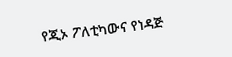የጂኦ ፖለቲካውና የነዳጅ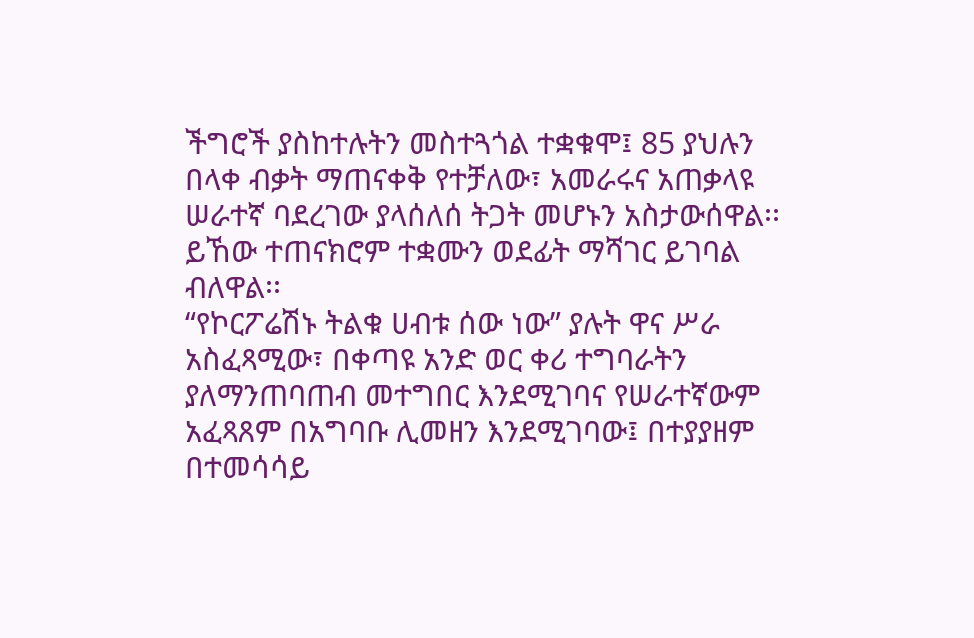ችግሮች ያስከተሉትን መስተጓጎል ተቋቁሞ፤ 85 ያህሉን በላቀ ብቃት ማጠናቀቅ የተቻለው፣ አመራሩና አጠቃላዩ ሠራተኛ ባደረገው ያላሰለሰ ትጋት መሆኑን አስታውሰዋል፡፡ ይኸው ተጠናክሮም ተቋሙን ወደፊት ማሻገር ይገባል ብለዋል፡፡
“የኮርፖሬሽኑ ትልቁ ሀብቱ ሰው ነው” ያሉት ዋና ሥራ አስፈጻሚው፣ በቀጣዩ አንድ ወር ቀሪ ተግባራትን ያለማንጠባጠብ መተግበር እንደሚገባና የሠራተኛውም አፈጻጸም በአግባቡ ሊመዘን እንደሚገባው፤ በተያያዘም በተመሳሳይ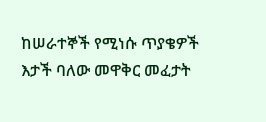ከሠራተኞች የሚነሱ ጥያቄዎች እታች ባለው መዋቅር መፈታት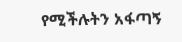የሚችሉትን አፋጣኝ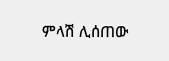ምላሽ ሊሰጠው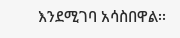እንደሚገባ አሳስበዋል፡፡